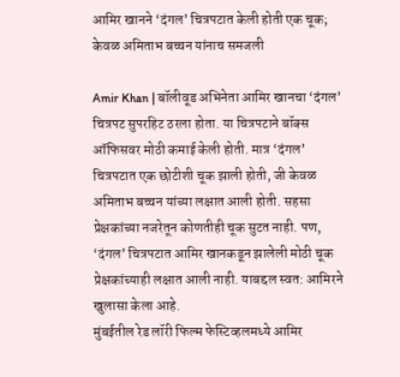आमिर खानने ‘दंगल’ चित्रपटात केली होती एक चूक; केवळ अमिताभ बच्चन यांनाच समजली

Amir Khan | बॉलीवूड अभिनेता आमिर खानचा ‘दंगल’ चित्रपट सुपरहिट ठरला होता. या चित्रपटाने बॉक्स ऑफिसवर मोठी कमाई केली होती. मात्र ‘दंगल’ चित्रपटात एक छोटीशी चूक झाली होती, जी केवळ अमिताभ बच्चन यांच्या लक्षात आली होती. सहसा प्रेक्षकांच्या नजरेतून कोणतीही चूक सुटत नाही. पण, ‘दंगल’ चित्रपटात आमिर खानकडून झालेली मोठी चूक प्रेक्षकांच्याही लक्षात आली नाही. याबद्दल स्वत: आमिरने खुलासा केला आहे.
मुंबईतील रेड लॉरी फिल्म फेस्टिव्हलमध्ये आमिर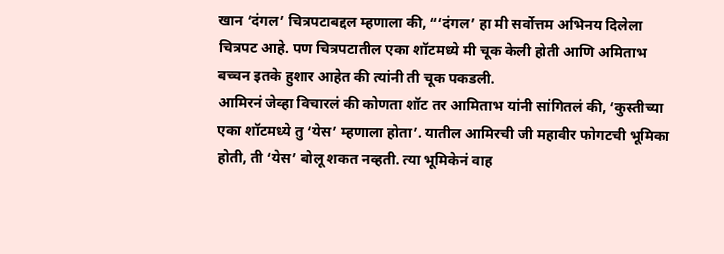खान ‘दंगल’ चित्रपटाबद्दल म्हणाला की, “‘दंगल’ हा मी सर्वोत्तम अभिनय दिलेला चित्रपट आहे. पण चित्रपटातील एका शॉटमध्ये मी चूक केली होती आणि अमिताभ बच्चन इतके हुशार आहेत की त्यांनी ती चूक पकडली.
आमिरनं जेव्हा विचारलं की कोणता शॉट तर आमिताभ यांनी सांगितलं की, ‘कुस्तीच्या एका शॉटमध्ये तु ‘येस’ म्हणाला होता’. यातील आमिरची जी महावीर फोगटची भूमिका होती, ती ‘येस’ बोलू शकत नव्हती. त्या भूमिकेनं वाह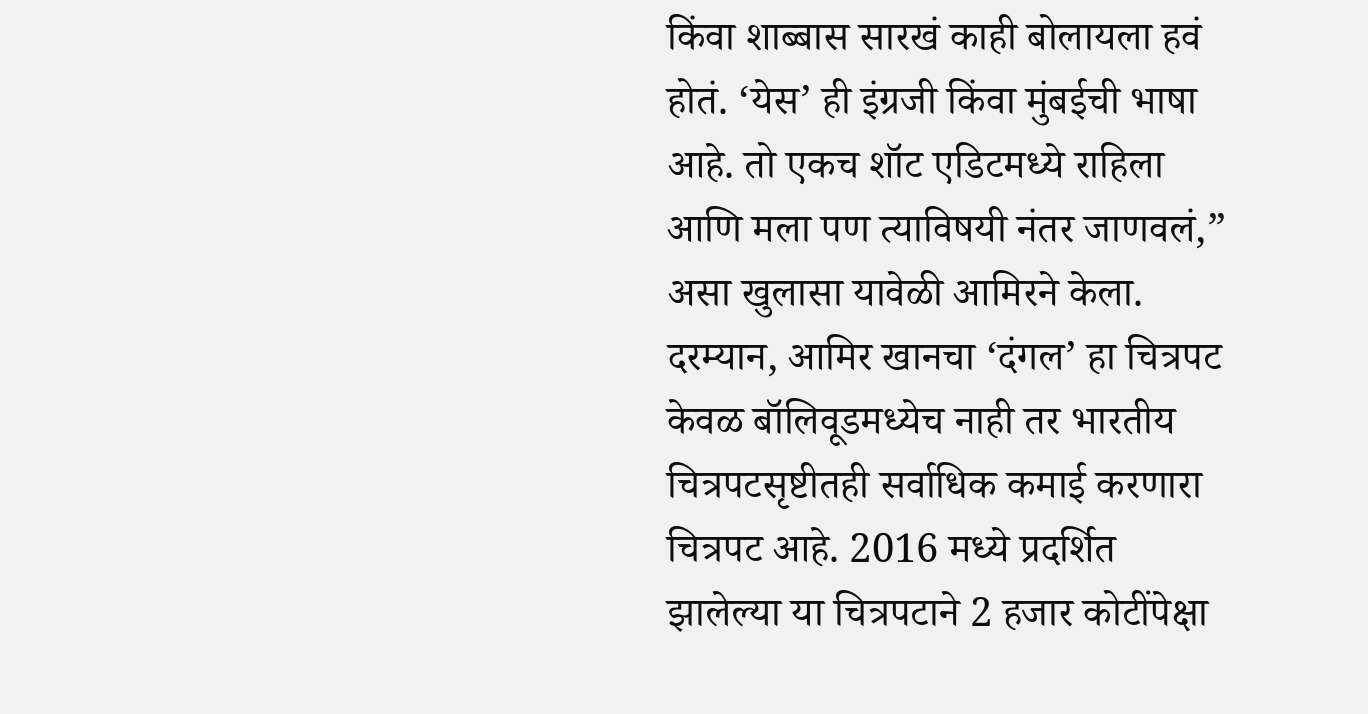किंवा शाब्बास सारखं काही बोलायला हवं होतं. ‘येस’ ही इंग्रजी किंवा मुंबईची भाषा आहे. तो एकच शॉट एडिटमध्ये राहिला आणि मला पण त्याविषयी नंतर जाणवलं,” असा खुलासा यावेळी आमिरने केला.
दरम्यान, आमिर खानचा ‘दंगल’ हा चित्रपट केवळ बॉलिवूडमध्येच नाही तर भारतीय चित्रपटसृष्टीतही सर्वाधिक कमाई करणारा चित्रपट आहे. 2016 मध्ये प्रदर्शित झालेल्या या चित्रपटाने 2 हजार कोटींपेक्षा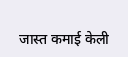जास्त कमाई केली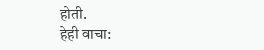होती.
हेही वाचा: